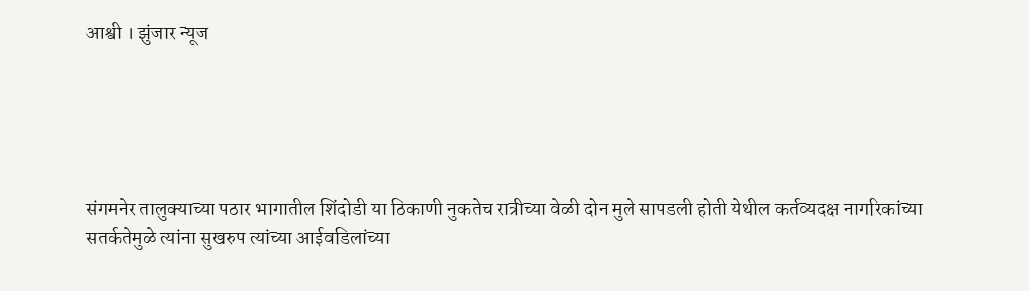आश्वी । झुंजार न्यूज





संगमनेर तालुक्याच्या पठार भागातील शिंदोडी या ठिकाणी नुकतेच रात्रीच्या वेळी दोन मुले सापडली होती येथील कर्तव्यदक्ष नागरिकांच्या सतर्कतेमुळे त्यांना सुखरुप त्यांच्या आईवडिलांच्या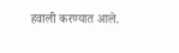हवाली करण्यात आले.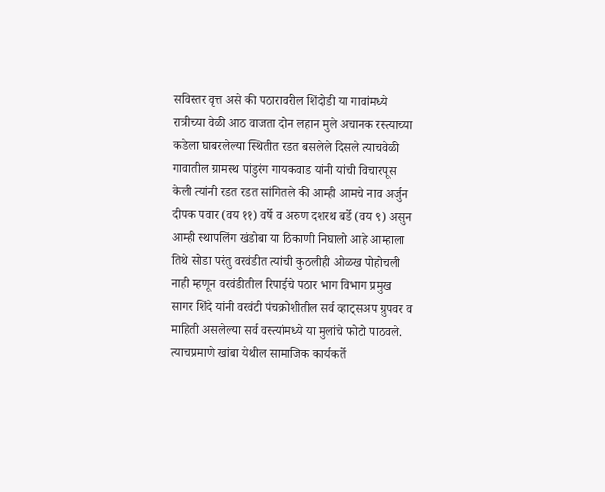सविस्तर वृत्त असे की पठारावरील शिंदोडी या गावांमध्ये रात्रीच्या वेळी आठ वाजता दोन लहान मुले अचानक रस्त्याच्या कडेला घाबरलेल्या स्थितीत रडत बसलेले दिसले त्याचवेळी गावातील ग्रामस्थ पांडुरंग गायकवाड यांनी यांची विचारपूस केली त्यांनी रडत रडत सांगितले की आम्ही आमचे नाव अर्जुन दीपक पवार (वय ११) वर्षे व अरुण दशरथ बर्डे (वय ९) असुन आम्ही स्थापलिंग खंडोबा या ठिकाणी निघालो आहे आम्हाला तिथे सोडा परंतु वरवंडीत त्यांची कुठलीही ओळख पोहोचली नाही म्हणून वरवंडीतील रिपाईचे पठार भाग विभाग प्रमुख सागर शिंदे यांनी वरवंटी पंचक्रोशीतील सर्व व्हाट्सअप ग्रुपवर व माहिती असलेल्या सर्व वस्त्यांमध्ये या मुलांचे फोटो पाठवले. त्याचप्रमाणे खांबा येथील सामाजिक कार्यकर्ते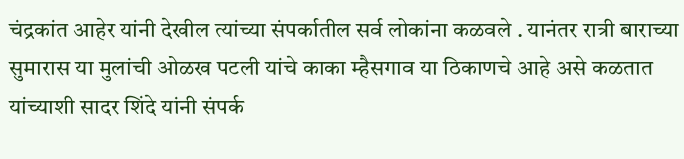चंद्रकांत आहेर यांनी देखील त्यांच्या संपर्कातील सर्व लोकांना कळवले . यानंतर रात्री बाराच्या सुमारास या मुलांची ओळख पटली यांचे काका म्हैसगाव या ठिकाणचे आहे असे कळतात यांच्याशी सादर शिंदे यांनी संपर्क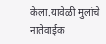केला.यावेळी मुलांचे नातेवाईक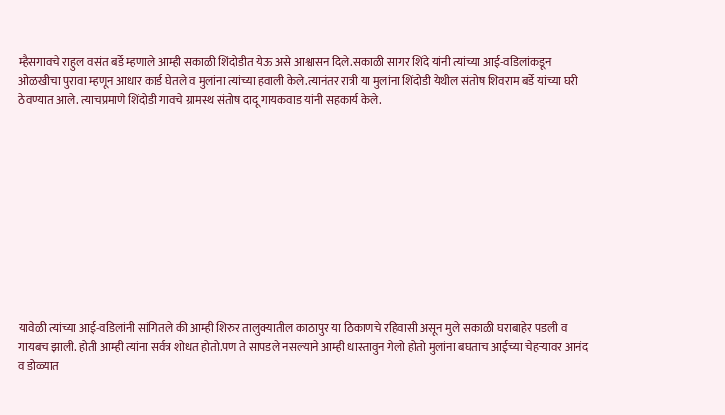म्हैसगावचे राहुल वसंत बर्डे म्हणाले आम्ही सकाळी शिंदोडीत येऊ असे आश्वासन दिले.सकाळी सागर शिंदे यांनी त्यांच्या आई-वडिलांकडून ओळखीचा पुरावा म्हणून आधार कार्ड घेतले व मुलांना त्यांच्या हवाली केले.त्यानंतर रात्री या मुलांना शिंदोडी येथील संतोष शिवराम बर्डे यांच्या घरी ठेवण्यात आले. त्याचप्रमाणे शिंदोडी गावचे ग्रामस्थ संतोष दादू गायकवाड यांनी सहकार्य केले.











यावेळी त्यांच्या आई-वडिलांनी सांगितले की आम्ही शिरुर तालुक्यातील काठापुर या ठिकाणचे रहिवासी असून मुले सकाळी घराबाहेर पडली व गायबच झाली. होती आम्ही त्यांना सर्वत्र शोधत होतो.पण ते सापडले नसल्याने आम्ही धास्तावुन गेलो होतो मुलांना बघताच आईच्या चेहऱ्यावर आनंद व डोळ्यात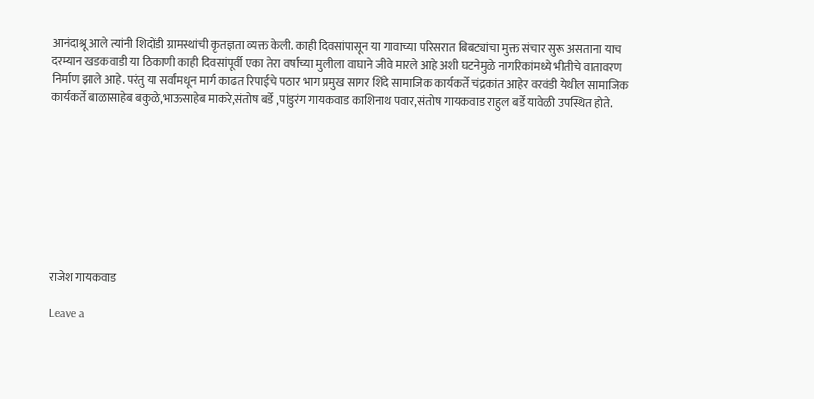आनंदाश्रू आले त्यांनी शिदोंडी ग्रामस्थांची कृतज्ञता व्यक्त केली. काही दिवसांपासून या गावाच्या परिसरात बिबट्यांचा मुक्त संचार सुरू असताना याच दरम्यान खडकवाडी या ठिकाणी काही दिवसांपूर्वी एका तेरा वर्षाच्या मुलीला वाघाने जीवे मारले आहे अशी घटनेमुळे नागरिकांमध्ये भीतीचे वातावरण निर्माण झाले आहे. परंतु या सर्वांमधून मार्ग काढत रिपाईचे पठार भाग प्रमुख सागर शिंदे सामाजिक कार्यकर्ते चंद्रकांत आहेर वरवंडी येथील सामाजिक कार्यकर्ते बाळासाहेब बकुळे,भाऊसाहेब माकरे,संतोष बर्डे ,पांडुरंग गायकवाड काशिनाथ पवार,संतोष गायकवाड राहुल बर्डे यावेळी उपस्थित होते.









राजेश गायकवाड

Leave a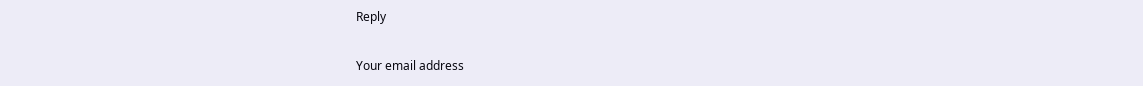Reply

Your email address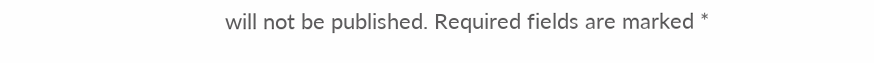will not be published. Required fields are marked *